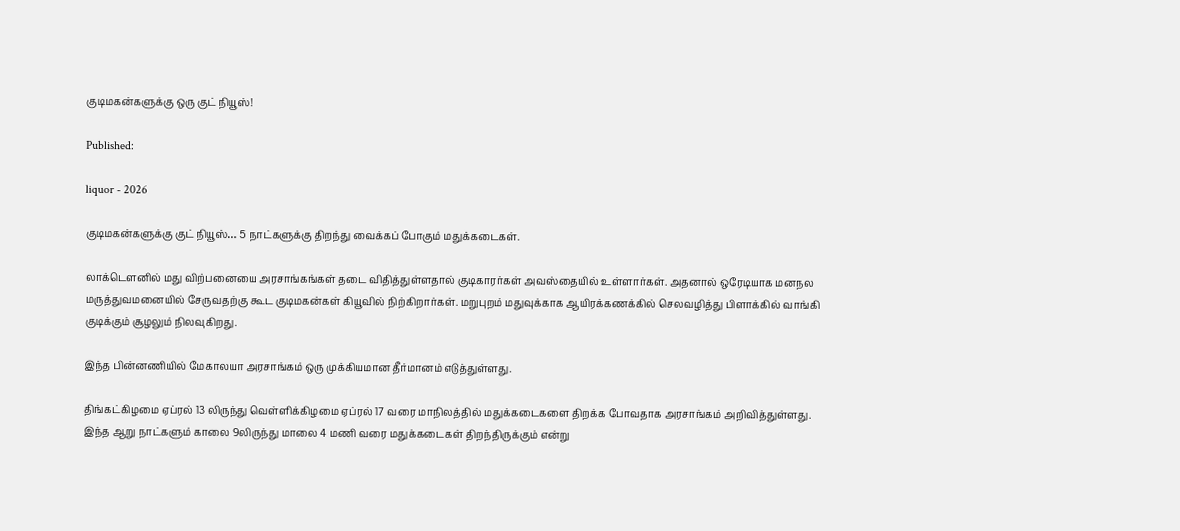குடிமகன்களுக்கு ஒரு குட் நியூஸ்!

Published:

liquor - 2026

குடிமகன்களுக்கு குட் நியூஸ்… 5 நாட்களுக்கு திறந்து வைக்கப் போகும் மதுக்கடைகள்.

லாக்டௌனில் மது விற்பனையை அரசாங்கங்கள் தடை விதித்துள்ளதால் குடிகாரர்கள் அவஸ்தையில் உள்ளார்கள். அதனால் ஒரேடியாக மனநல மருத்துவமனையில் சேருவதற்கு கூட குடிமகன்கள் கியூவில் நிற்கிறார்கள். மறுபுறம் மதுவுக்காக ஆயிரக்கணக்கில் செலவழித்து பிளாக்கில் வாங்கி குடிக்கும் சூழலும் நிலவுகிறது.

இந்த பின்னணியில் மேகாலயா அரசாங்கம் ஒரு முக்கியமான தீர்மானம் எடுத்துள்ளது.

திங்கட்கிழமை ஏப்ரல் 13 லிருந்து வெள்ளிக்கிழமை ஏப்ரல் 17 வரை மாநிலத்தில் மதுக்கடைகளை திறக்க போவதாக அரசாங்கம் அறிவித்துள்ளது. இந்த ஆறு நாட்களும் காலை 9லிருந்து மாலை 4 மணி வரை மதுக்கடைகள் திறந்திருக்கும் என்று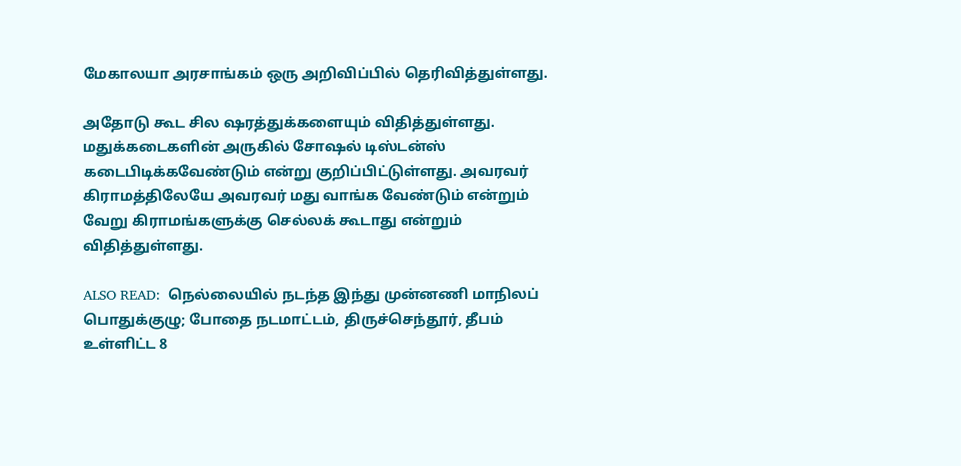மேகாலயா அரசாங்கம் ஒரு அறிவிப்பில் தெரிவித்துள்ளது.

அதோடு கூட சில ஷரத்துக்களையும் விதித்துள்ளது. மதுக்கடைகளின் அருகில் சோஷல் டிஸ்டன்ஸ் கடைபிடிக்கவேண்டும் என்று குறிப்பிட்டுள்ளது. அவரவர் கிராமத்திலேயே அவரவர் மது வாங்க வேண்டும் என்றும் வேறு கிராமங்களுக்கு செல்லக் கூடாது என்றும் விதித்துள்ளது.

ALSO READ:  நெல்லையில் நடந்த இந்து முன்னணி மாநிலப் பொதுக்குழு; போதை நடமாட்டம், திருச்செந்தூர், தீபம் உள்ளிட்ட 8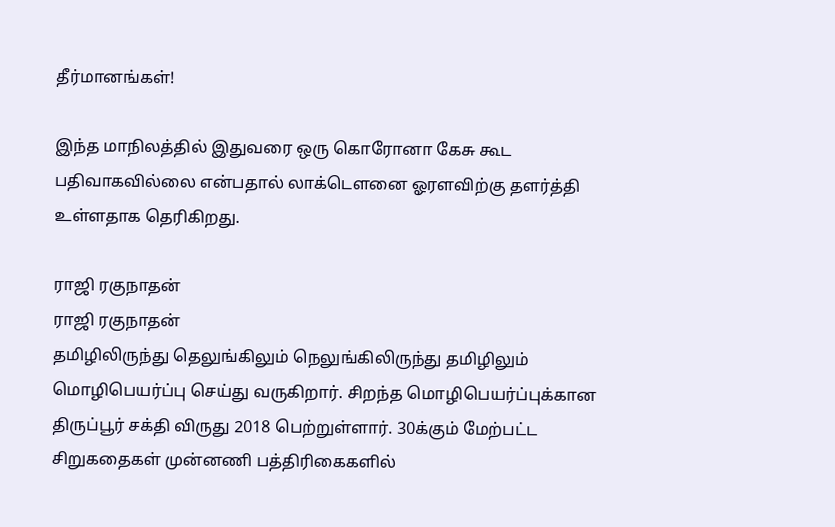தீர்மானங்கள்!

இந்த மாநிலத்தில் இதுவரை ஒரு கொரோனா கேசு கூட பதிவாகவில்லை என்பதால் லாக்டௌனை ஓரளவிற்கு தளர்த்தி உள்ளதாக தெரிகிறது.

ராஜி ரகுநாதன்
ராஜி ரகுநாதன்
தமிழிலிருந்து தெலுங்கிலும் நெலுங்கிலிருந்து தமிழிலும் மொழிபெயர்ப்பு செய்து வருகிறார். சிறந்த மொழிபெயர்ப்புக்கான திருப்பூர் சக்தி விருது 2018 பெற்றுள்ளார். 30க்கும் மேற்பட்ட சிறுகதைகள் முன்னணி பத்திரிகைகளில்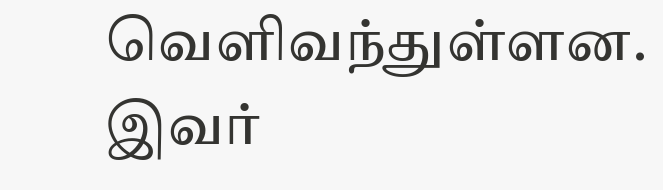வெளிவந்துள்ளன. இவர்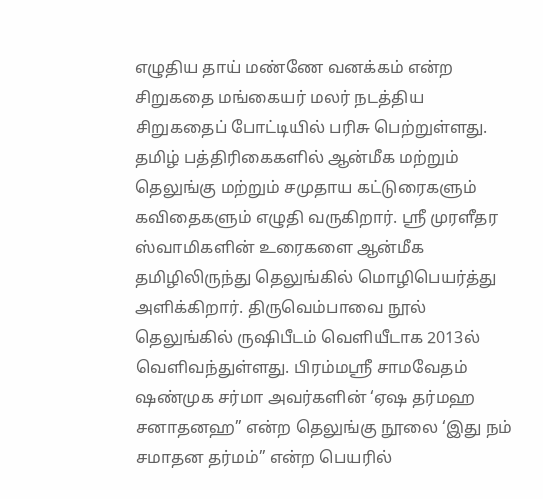எழுதிய தாய் மண்ணே வனக்கம் என்ற சிறுகதை மங்கையர் மலர் நடத்திய சிறுகதைப் போட்டியில் பரிசு பெற்றுள்ளது. தமிழ் பத்திரிகைகளில் ஆன்மீக மற்றும் தெலுங்கு மற்றும் சமுதாய கட்டுரைகளும் கவிதைகளும் எழுதி வருகிறார். ஸ்ரீ முரளீதர ஸ்வாமிகளின் உரைகளை ஆன்மீக தமிழிலிருந்து தெலுங்கில் மொழிபெயர்த்து அளிக்கிறார். திருவெம்பாவை நூல் தெலுங்கில் ருஷிபீடம் வெளியீடாக 2013ல் வெளிவந்துள்ளது. பிரம்மஸ்ரீ சாமவேதம் ஷண்முக சர்மா அவர்களின் ‘ஏஷ தர்மஹ சனாதனஹ” என்ற தெலுங்கு நூலை ‘இது நம் சமாதன தர்மம்” என்ற பெயரில்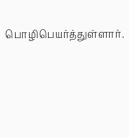பொழிபெயர்த்துள்ளார்.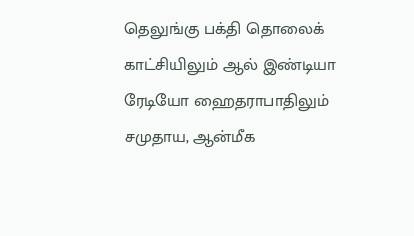தெலுங்கு பக்தி தொலைக் காட்சியிலும் ஆல் இண்டியா ரேடியோ ஹைதராபாதிலும் சமுதாய, ஆன்மீக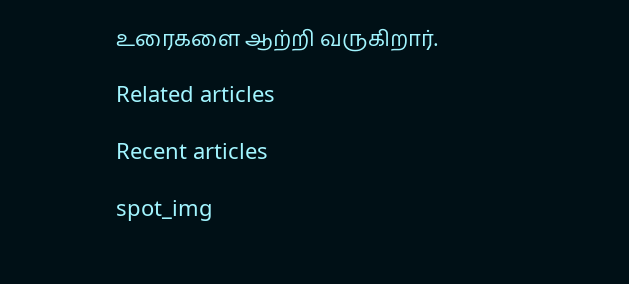உரைகளை ஆற்றி வருகிறார்.

Related articles

Recent articles

spot_img